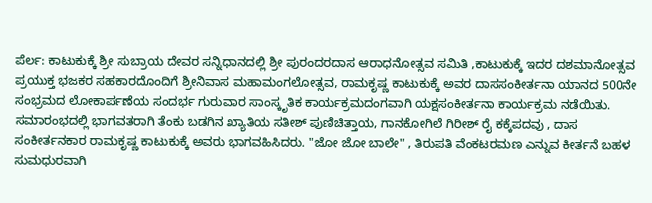ಪೆರ್ಲ: ಕಾಟುಕುಕ್ಕೆ ಶ್ರೀ ಸುಬ್ರಾಯ ದೇವರ ಸನ್ನಿಧಾನದಲ್ಲಿ ಶ್ರೀ ಪುರಂದರದಾಸ ಆರಾಧನೋತ್ಸವ ಸಮಿತಿ ,ಕಾಟುಕುಕ್ಕೆ ಇದರ ದಶಮಾನೋತ್ಸವ ಪ್ರಯುಕ್ತ ಭಜಕರ ಸಹಕಾರದೊಂದಿಗೆ ಶ್ರೀನಿವಾಸ ಮಹಾಮಂಗಲೋತ್ಸವ, ರಾಮಕೃಷ್ಣ ಕಾಟುಕುಕ್ಕೆ ಅವರ ದಾಸಸಂಕೀರ್ತನಾ ಯಾನದ 500ನೇ ಸಂಭ್ರಮದ ಲೋಕಾರ್ಪಣೆಯ ಸಂದರ್ಭ ಗುರುವಾರ ಸಾಂಸ್ಕೃತಿಕ ಕಾರ್ಯಕ್ರಮದಂಗವಾಗಿ ಯಕ್ಷಸಂಕೀರ್ತನಾ ಕಾರ್ಯಕ್ರಮ ನಡೆಯಿತು.
ಸಮಾರಂಭದಲ್ಲಿ ಭಾಗವತರಾಗಿ ತೆಂಕು ಬಡಗಿನ ಖ್ಯಾತಿಯ ಸತೀಶ್ ಪುಣಿಚಿತ್ತಾಯ, ಗಾನಕೋಗಿಲೆ ಗಿರೀಶ್ ರೈ ಕಕ್ಕೆಪದವು , ದಾಸ ಸಂಕೀರ್ತನಕಾರ ರಾಮಕೃಷ್ಣ ಕಾಟುಕುಕ್ಕೆ ಅವರು ಭಾಗವಹಿಸಿದರು. "ಜೋ ಜೋ ಬಾಲೇ" , ತಿರುಪತಿ ವೆಂಕಟರಮಣ ಎನ್ನುವ ಕೀರ್ತನೆ ಬಹಳ ಸುಮಧುರವಾಗಿ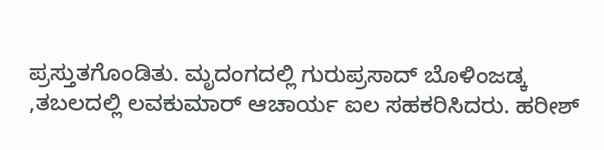ಪ್ರಸ್ತುತಗೊಂಡಿತು. ಮೃದಂಗದಲ್ಲಿ ಗುರುಪ್ರಸಾದ್ ಬೊಳಿಂಜಡ್ಕ ,ತಬಲದಲ್ಲಿ ಲವಕುಮಾರ್ ಆಚಾರ್ಯ ಐಲ ಸಹಕರಿಸಿದರು. ಹರೀಶ್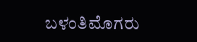ಬಳಂತಿಮೊಗರು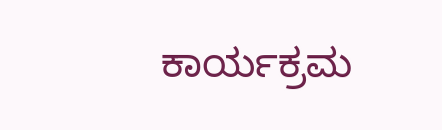ಕಾರ್ಯಕ್ರಮ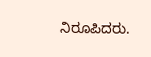ನಿರೂಪಿದರು.